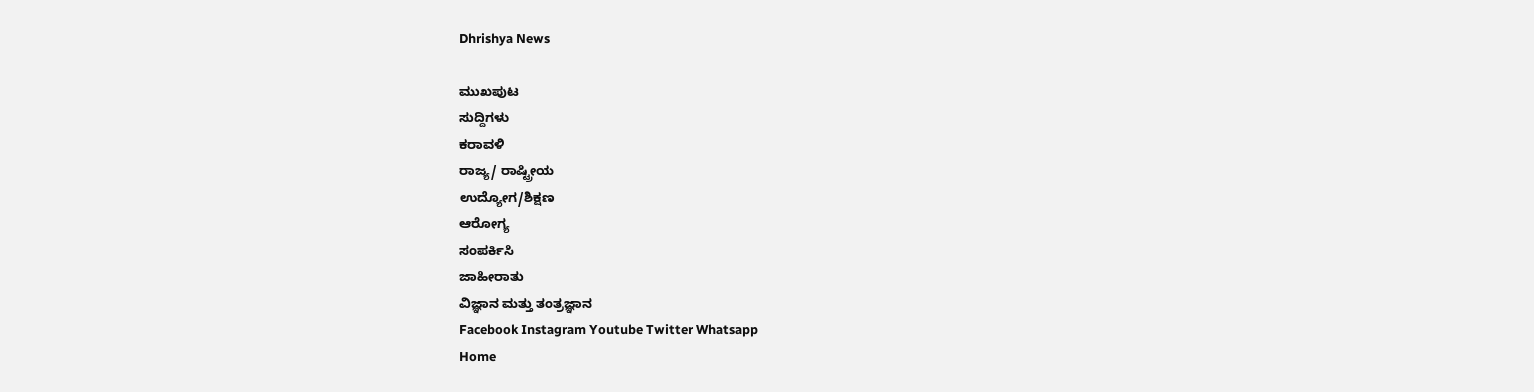Dhrishya News

ಮುಖಪುಟ
ಸುದ್ದಿಗಳು
ಕರಾವಳಿ
ರಾಜ್ಯ/ ರಾಷ್ಟ್ರೀಯ
ಉದ್ಯೋಗ/ಶಿಕ್ಷಣ
ಆರೋಗ್ಯ
ಸಂಪರ್ಕಿಸಿ
ಜಾಹೀರಾತು
ವಿಜ್ಞಾನ ಮತ್ತು ತಂತ್ರಜ್ಞಾನ
Facebook Instagram Youtube Twitter Whatsapp
Home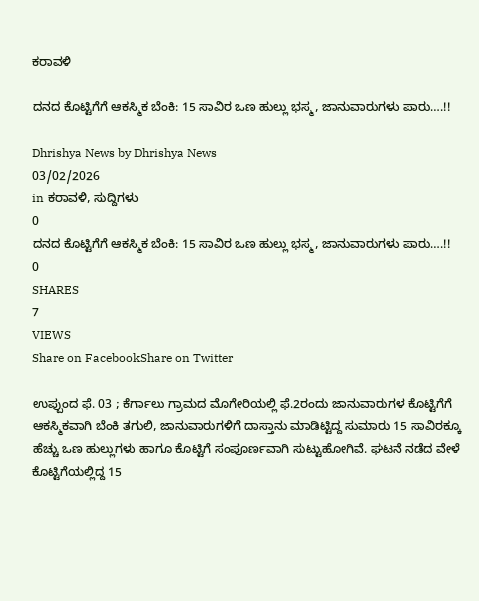ಕರಾವಳಿ

ದನದ ಕೊಟ್ಟಿಗೆಗೆ ಆಕಸ್ಮಿಕ ಬೆಂಕಿ: 15 ಸಾವಿರ ಒಣ ಹುಲ್ಲು ಭಸ್ಮ, ಜಾನುವಾರುಗಳು ಪಾರು….!!

Dhrishya News by Dhrishya News
03/02/2026
in ಕರಾವಳಿ, ಸುದ್ದಿಗಳು
0
ದನದ ಕೊಟ್ಟಿಗೆಗೆ ಆಕಸ್ಮಿಕ ಬೆಂಕಿ: 15 ಸಾವಿರ ಒಣ ಹುಲ್ಲು ಭಸ್ಮ, ಜಾನುವಾರುಗಳು ಪಾರು….!!
0
SHARES
7
VIEWS
Share on FacebookShare on Twitter

ಉಪ್ಪುಂದ ಫೆ. 03 ; ಕೆರ್ಗಾಲು ಗ್ರಾಮದ ಮೊಗೇರಿಯಲ್ಲಿ ಫೆ.2ರಂದು ಜಾನುವಾರುಗಳ ಕೊಟ್ಟಿಗೆಗೆ ಆಕಸ್ಮಿಕವಾಗಿ ಬೆಂಕಿ ತಗುಲಿ, ಜಾನುವಾರುಗಳಿಗೆ ದಾಸ್ತಾನು ಮಾಡಿಟ್ಟಿದ್ದ ಸುಮಾರು 15 ಸಾವಿರಕ್ಕೂ ಹೆಚ್ಚು ಒಣ ಹುಲ್ಲುಗಳು ಹಾಗೂ ಕೊಟ್ಟಿಗೆ ಸಂಪೂರ್ಣವಾಗಿ ಸುಟ್ಟುಹೋಗಿವೆ. ಘಟನೆ ನಡೆದ ವೇಳೆ ಕೊಟ್ಟಿಗೆಯಲ್ಲಿದ್ದ 15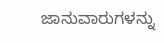ಜಾನುವಾರುಗಳನ್ನು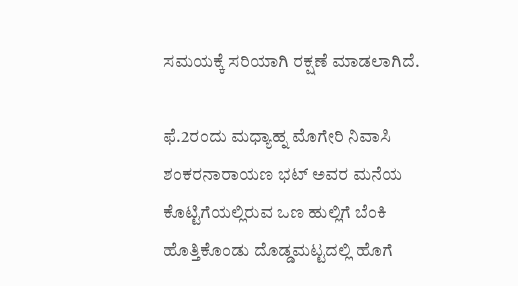ಸಮಯಕ್ಕೆ ಸರಿಯಾಗಿ ರಕ್ಷಣೆ ಮಾಡಲಾಗಿದೆ.

ಫೆ.2ರಂದು ಮಧ್ಯಾಹ್ನ ಮೊಗೇರಿ ನಿವಾಸಿ ಶಂಕರನಾರಾಯಣ ಭಟ್ ಅವರ ಮನೆಯ ಕೊಟ್ಟಿಗೆಯಲ್ಲಿರುವ ಒಣ ಹುಲ್ಲಿಗೆ ಬೆಂಕಿ ಹೊತ್ತಿಕೊಂಡು ದೊಡ್ಡಮಟ್ಟದಲ್ಲಿ ಹೊಗೆ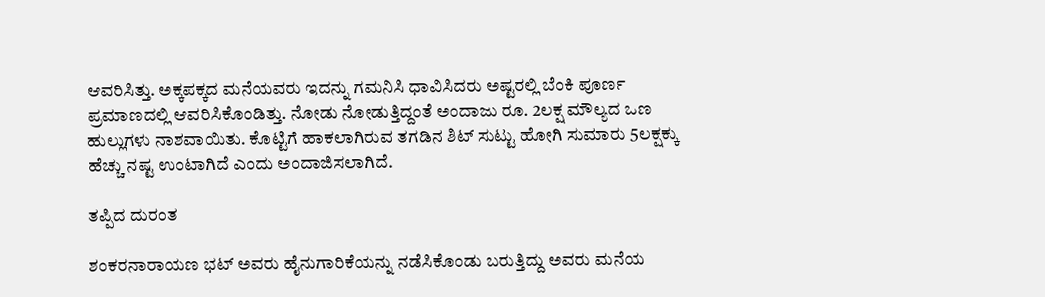ಆವರಿಸಿತ್ತು. ಅಕ್ಕಪಕ್ಕದ ಮನೆಯವರು ಇದನ್ನು ಗಮನಿಸಿ ಧಾವಿಸಿದರು ಅಷ್ಟರಲ್ಲಿ ಬೆಂಕಿ ಪೂರ್ಣ ಪ್ರಮಾಣದಲ್ಲಿ ಆವರಿಸಿಕೊಂಡಿತ್ತು. ನೋಡು ನೋಡುತ್ತಿದ್ದಂತೆ ಅಂದಾಜು ರೂ. 2ಲಕ್ಷ ಮೌಲ್ಯದ ಒಣ ಹುಲ್ಲುಗಳು ನಾಶವಾಯಿತು. ಕೊಟ್ಟಿಗೆ ಹಾಕಲಾಗಿರುವ ತಗಡಿನ ಶಿಟ್ ಸುಟ್ಟು ಹೋಗಿ ಸುಮಾರು 5ಲಕ್ಷಕ್ಕು ಹೆಚ್ಚು ನಷ್ಟ ಉಂಟಾಗಿದೆ ಎಂದು ಅಂದಾಜಿಸಲಾಗಿದೆ.

ತಪ್ಪಿದ ದುರಂತ

ಶಂಕರನಾರಾಯಣ ಭಟ್ ಅವರು ಹೈನುಗಾರಿಕೆಯನ್ನು ನಡೆಸಿಕೊಂಡು ಬರುತ್ತಿದ್ದು ಅವರು ಮನೆಯ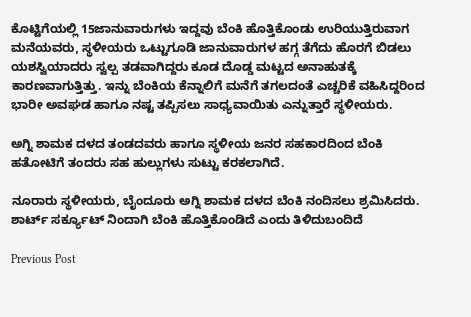ಕೊಟ್ಟಿಗೆಯಲ್ಲಿ 15ಜಾನುವಾರುಗಳು ಇದ್ದವು ಬೆಂಕಿ ಹೊತ್ತಿಕೊಂಡು ಉರಿಯುತ್ತಿರುವಾಗ ಮನೆಯವರು, ಸ್ಥಳೀಯರು ಒಟ್ಟುಗೂಡಿ ಜಾನುವಾರುಗಳ ಹಗ್ಗ ತೆಗೆದು ಹೊರಗೆ‌ ಬಿಡಲು ಯಶಸ್ವಿಯಾದರು ಸ್ವಲ್ಪ ತಡವಾಗಿದ್ದರು ಕೂಡ ದೊಡ್ಡ ಮಟ್ಟದ ಅನಾಹುತಕ್ಕೆ ಕಾರಣವಾಗುತ್ತಿತ್ತು. ಇನ್ನು ಬೆಂಕಿಯ ಕೆನ್ನಾಲಿಗೆ ಮನೆಗೆ ತಗಲದಂತೆ ಎಚ್ಚರಿಕೆ ವಹಿಸಿದ್ದರಿಂದ ಭಾರೀ ಅವಘಡ ಹಾಗೂ ನಷ್ಟ ತಪ್ಪಿಸಲು ಸಾಧ್ಯವಾಯಿತು ಎನ್ನುತ್ತಾರೆ ಸ್ಥಳೀಯರು.

ಅಗ್ನಿ ಶಾಮಕ ದಳದ ತಂಡದವರು ಹಾಗೂ ಸ್ಥಳೀಯ ಜನರ ಸಹಕಾರದಿಂದ ಬೆಂಕಿ ಹತೋಟಿಗೆ ತಂದರು ಸಹ ಹುಲ್ಲುಗಳು ಸುಟ್ಟು ಕರಕಲಾಗಿದೆ.

ನೂರಾರು ಸ್ಥಳೀಯರು, ಬೈಂದೂರು ಅಗ್ನಿ ಶಾಮಕ ದಳದ ಬೆಂಕಿ ನಂದಿಸಲು ಶ್ರಮಿಸಿದರು. ಶಾರ್ಟ್ ಸರ್ಕ್ಯೂಟ್ ನಿಂದಾಗಿ ಬೆಂಕಿ ಹೊತ್ತಿಕೊಂಡಿದೆ ಎಂದು ತಿಳಿದುಬಂದಿದೆ

Previous Post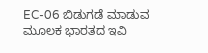EC-06 ಬಿಡುಗಡೆ ಮಾಡುವ ಮೂಲಕ ಭಾರತದ ಇವಿ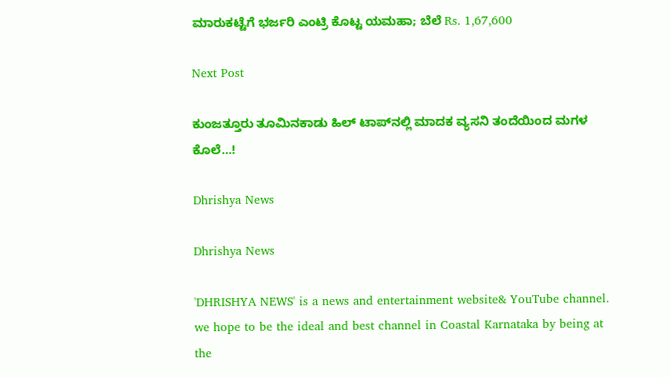ಮಾರುಕಟ್ಟೆಗೆ ಭರ್ಜರಿ ಎಂಟ್ರಿ ಕೊಟ್ಟ ಯಮಹಾ; ಬೆಲೆ Rs. 1,67,600

Next Post

ಕುಂಜತ್ತೂರು ತೂಮಿನಕಾಡು ಹಿಲ್ ಟಾಪ್‌ನಲ್ಲಿ ಮಾದಕ ವ್ಯಸನಿ ತಂದೆಯಿಂದ ಮಗಳ ಕೊಲೆ…!

Dhrishya News

Dhrishya News

'DHRISHYA NEWS' is a news and entertainment website& YouTube channel. we hope to be the ideal and best channel in Coastal Karnataka by being at the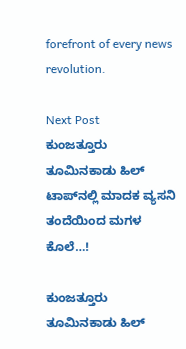forefront of every news revolution.

Next Post
ಕುಂಜತ್ತೂರು ತೂಮಿನಕಾಡು ಹಿಲ್ ಟಾಪ್‌ನಲ್ಲಿ ಮಾದಕ ವ್ಯಸನಿ ತಂದೆಯಿಂದ ಮಗಳ ಕೊಲೆ…!

ಕುಂಜತ್ತೂರು ತೂಮಿನಕಾಡು ಹಿಲ್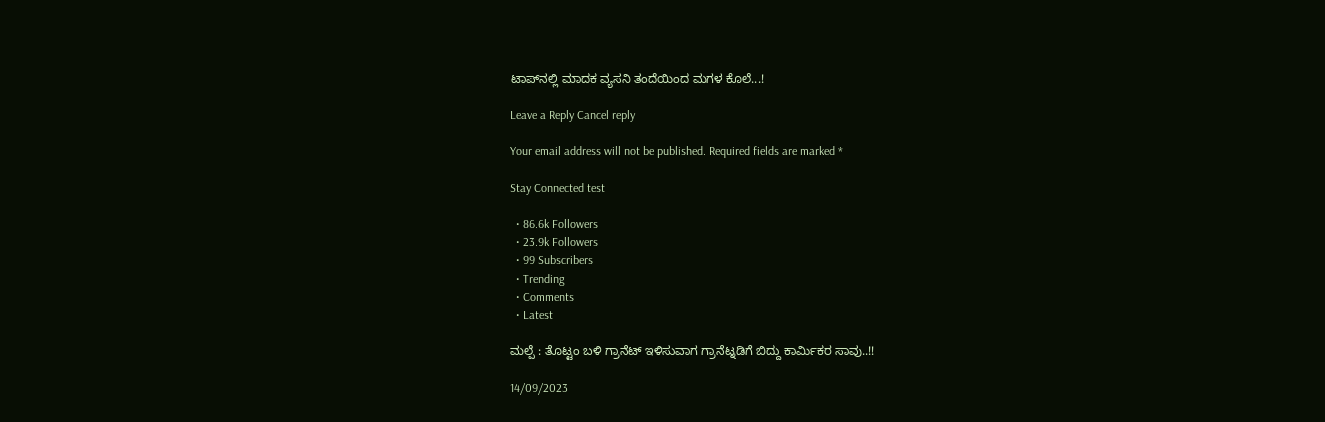ಟಾಪ್‌ನಲ್ಲಿ ಮಾದಕ ವ್ಯಸನಿ ತಂದೆಯಿಂದ ಮಗಳ ಕೊಲೆ...!

Leave a Reply Cancel reply

Your email address will not be published. Required fields are marked *

Stay Connected test

  • 86.6k Followers
  • 23.9k Followers
  • 99 Subscribers
  • Trending
  • Comments
  • Latest

ಮಲ್ಪೆ : ತೊಟ್ಟಂ ಬಳಿ ಗ್ರಾನೆಟ್ ಇಳಿಸುವಾಗ ಗ್ರಾನೆಟ್ನಡಿಗೆ ಬಿದ್ದು ಕಾರ್ಮಿಕರ ಸಾವು..!!

14/09/2023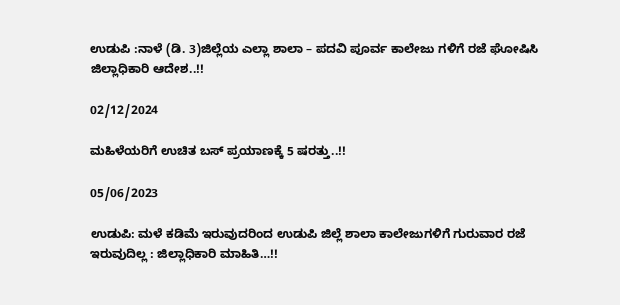ಉಡುಪಿ :ನಾಳೆ (ಡಿ. 3)ಜಿಲ್ಲೆಯ ಎಲ್ಲಾ ಶಾಲಾ – ಪದವಿ ಪೂರ್ವ ಕಾಲೇಜು ಗಳಿಗೆ ರಜೆ ಘೋಷಿಸಿ ಜಿಲ್ಲಾಧಿಕಾರಿ ಆದೇಶ..!!

02/12/2024

ಮಹಿಳೆಯರಿಗೆ ಉಚಿತ ಬಸ್ ಪ್ರಯಾಣಕ್ಕೆ 5 ಷರತ್ತು..!!

05/06/2023

ಉಡುಪಿ: ಮಳೆ ಕಡಿಮೆ ಇರುವುದರಿಂದ ಉಡುಪಿ ಜಿಲ್ಲೆ ಶಾಲಾ ಕಾಲೇಜುಗಳಿಗೆ ಗುರುವಾರ ರಜೆ ಇರುವುದಿಲ್ಲ : ಜಿಲ್ಲಾಧಿಕಾರಿ ಮಾಹಿತಿ…!!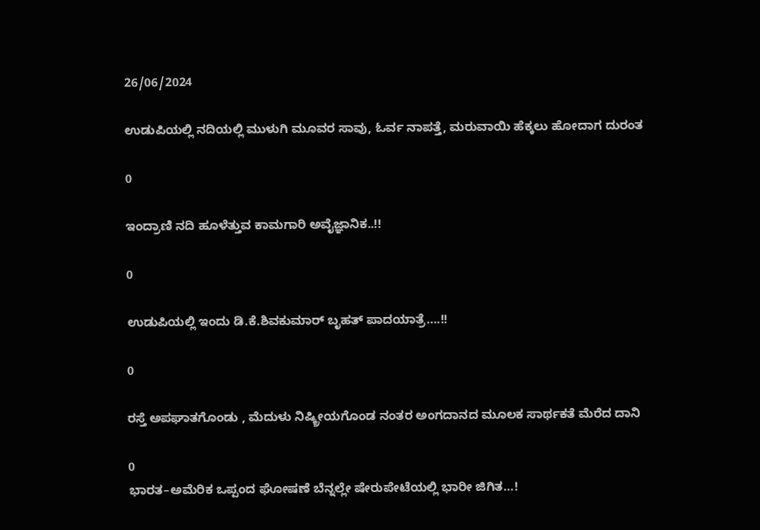26/06/2024

ಉಡುಪಿಯಲ್ಲಿ ನದಿಯಲ್ಲಿ ಮುಳುಗಿ ಮೂವರ ಸಾವು, ಓರ್ವ ನಾಪತ್ತೆ, ಮರುವಾಯಿ ಹೆಕ್ಕಲು ಹೋದಾಗ ದುರಂತ

0

ಇಂದ್ರಾಣಿ ನದಿ ಹೂಳೆತ್ತುವ ಕಾಮಗಾರಿ ಅವೈಜ್ಞಾನಿಕ..!!

0

ಉಡುಪಿಯಲ್ಲಿ ಇಂದು ಡಿ.ಕೆ.ಶಿವಕುಮಾರ್‌ ಬೃಹತ್ ಪಾದಯಾತ್ರೆ….!!

0

ರಸ್ತೆ ಅಪಘಾತಗೊಂಡು , ಮೆದುಳು ನಿಷ್ಕ್ರೀಯಗೊಂಡ ನಂತರ ಅಂಗದಾನದ ಮೂಲಕ ಸಾರ್ಥಕತೆ ಮೆರೆದ ದಾನಿ

0
ಭಾರತ–ಅಮೆರಿಕ ಒಪ್ಪಂದ ಘೋಷಣೆ ಬೆನ್ನಲ್ಲೇ ಷೇರುಪೇಟೆಯಲ್ಲಿ ಭಾರೀ ಜಿಗಿತ…!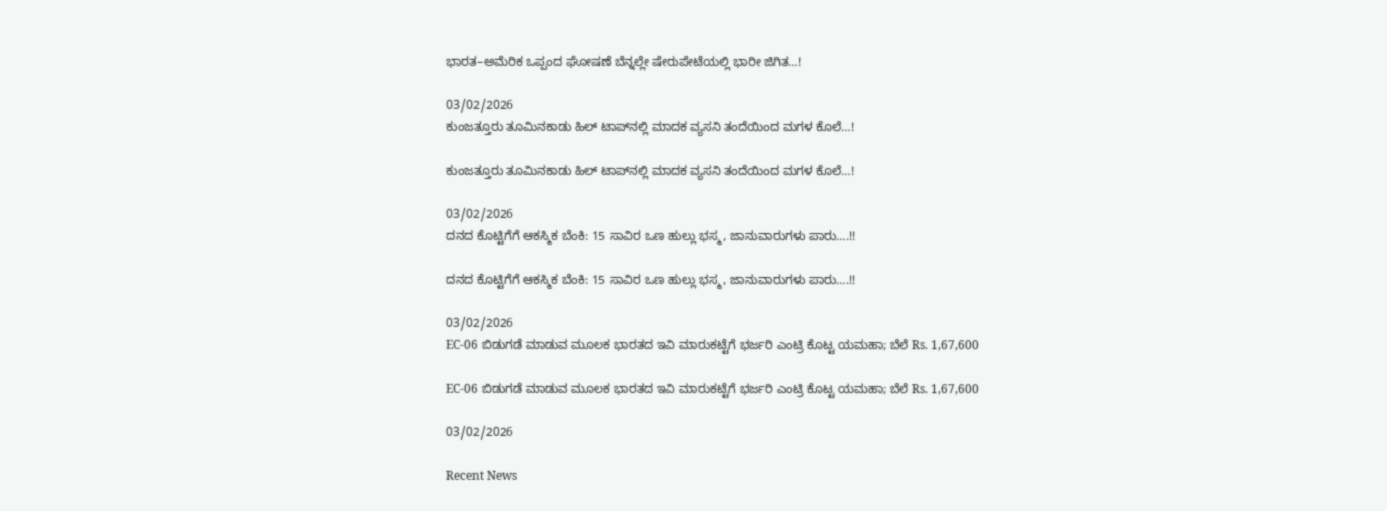ಭಾರತ–ಅಮೆರಿಕ ಒಪ್ಪಂದ ಘೋಷಣೆ ಬೆನ್ನಲ್ಲೇ ಷೇರುಪೇಟೆಯಲ್ಲಿ ಭಾರೀ ಜಿಗಿತ…!

03/02/2026
ಕುಂಜತ್ತೂರು ತೂಮಿನಕಾಡು ಹಿಲ್ ಟಾಪ್‌ನಲ್ಲಿ ಮಾದಕ ವ್ಯಸನಿ ತಂದೆಯಿಂದ ಮಗಳ ಕೊಲೆ…!

ಕುಂಜತ್ತೂರು ತೂಮಿನಕಾಡು ಹಿಲ್ ಟಾಪ್‌ನಲ್ಲಿ ಮಾದಕ ವ್ಯಸನಿ ತಂದೆಯಿಂದ ಮಗಳ ಕೊಲೆ…!

03/02/2026
ದನದ ಕೊಟ್ಟಿಗೆಗೆ ಆಕಸ್ಮಿಕ ಬೆಂಕಿ: 15 ಸಾವಿರ ಒಣ ಹುಲ್ಲು ಭಸ್ಮ, ಜಾನುವಾರುಗಳು ಪಾರು….!!

ದನದ ಕೊಟ್ಟಿಗೆಗೆ ಆಕಸ್ಮಿಕ ಬೆಂಕಿ: 15 ಸಾವಿರ ಒಣ ಹುಲ್ಲು ಭಸ್ಮ, ಜಾನುವಾರುಗಳು ಪಾರು….!!

03/02/2026
EC-06 ಬಿಡುಗಡೆ ಮಾಡುವ ಮೂಲಕ ಭಾರತದ ಇವಿ ಮಾರುಕಟ್ಟೆಗೆ ಭರ್ಜರಿ ಎಂಟ್ರಿ ಕೊಟ್ಟ ಯಮಹಾ; ಬೆಲೆ Rs. 1,67,600

EC-06 ಬಿಡುಗಡೆ ಮಾಡುವ ಮೂಲಕ ಭಾರತದ ಇವಿ ಮಾರುಕಟ್ಟೆಗೆ ಭರ್ಜರಿ ಎಂಟ್ರಿ ಕೊಟ್ಟ ಯಮಹಾ; ಬೆಲೆ Rs. 1,67,600

03/02/2026

Recent News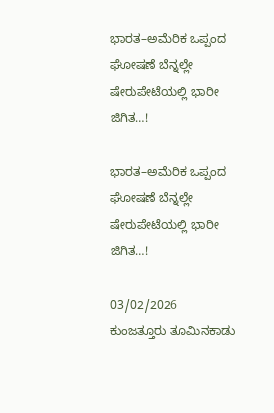ಭಾರತ–ಅಮೆರಿಕ ಒಪ್ಪಂದ ಘೋಷಣೆ ಬೆನ್ನಲ್ಲೇ ಷೇರುಪೇಟೆಯಲ್ಲಿ ಭಾರೀ ಜಿಗಿತ…!

ಭಾರತ–ಅಮೆರಿಕ ಒಪ್ಪಂದ ಘೋಷಣೆ ಬೆನ್ನಲ್ಲೇ ಷೇರುಪೇಟೆಯಲ್ಲಿ ಭಾರೀ ಜಿಗಿತ…!

03/02/2026
ಕುಂಜತ್ತೂರು ತೂಮಿನಕಾಡು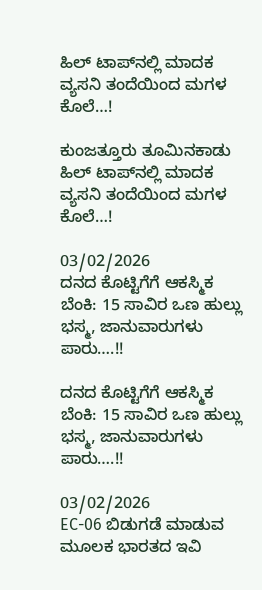ಹಿಲ್ ಟಾಪ್‌ನಲ್ಲಿ ಮಾದಕ ವ್ಯಸನಿ ತಂದೆಯಿಂದ ಮಗಳ ಕೊಲೆ…!

ಕುಂಜತ್ತೂರು ತೂಮಿನಕಾಡು ಹಿಲ್ ಟಾಪ್‌ನಲ್ಲಿ ಮಾದಕ ವ್ಯಸನಿ ತಂದೆಯಿಂದ ಮಗಳ ಕೊಲೆ…!

03/02/2026
ದನದ ಕೊಟ್ಟಿಗೆಗೆ ಆಕಸ್ಮಿಕ ಬೆಂಕಿ: 15 ಸಾವಿರ ಒಣ ಹುಲ್ಲು ಭಸ್ಮ, ಜಾನುವಾರುಗಳು ಪಾರು….!!

ದನದ ಕೊಟ್ಟಿಗೆಗೆ ಆಕಸ್ಮಿಕ ಬೆಂಕಿ: 15 ಸಾವಿರ ಒಣ ಹುಲ್ಲು ಭಸ್ಮ, ಜಾನುವಾರುಗಳು ಪಾರು….!!

03/02/2026
EC-06 ಬಿಡುಗಡೆ ಮಾಡುವ ಮೂಲಕ ಭಾರತದ ಇವಿ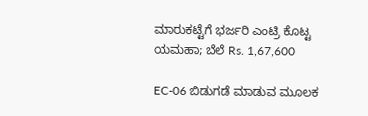ಮಾರುಕಟ್ಟೆಗೆ ಭರ್ಜರಿ ಎಂಟ್ರಿ ಕೊಟ್ಟ ಯಮಹಾ; ಬೆಲೆ Rs. 1,67,600

EC-06 ಬಿಡುಗಡೆ ಮಾಡುವ ಮೂಲಕ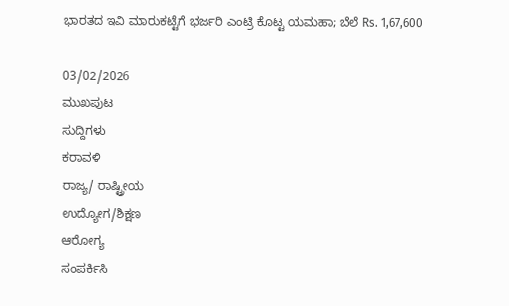ಭಾರತದ ಇವಿ ಮಾರುಕಟ್ಟೆಗೆ ಭರ್ಜರಿ ಎಂಟ್ರಿ ಕೊಟ್ಟ ಯಮಹಾ; ಬೆಲೆ Rs. 1,67,600

03/02/2026
ಮುಖಪುಟ
ಸುದ್ದಿಗಳು
ಕರಾವಳಿ
ರಾಜ್ಯ/ ರಾಷ್ಟ್ರೀಯ
ಉದ್ಯೋಗ/ಶಿಕ್ಷಣ
ಆರೋಗ್ಯ
ಸಂಪರ್ಕಿಸಿ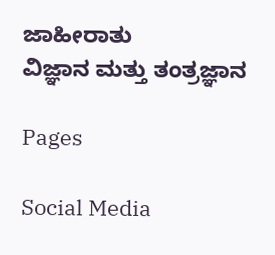ಜಾಹೀರಾತು
ವಿಜ್ಞಾನ ಮತ್ತು ತಂತ್ರಜ್ಞಾನ

Pages

Social Media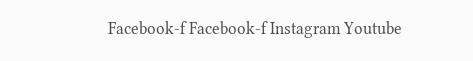Facebook-f Facebook-f Instagram Youtube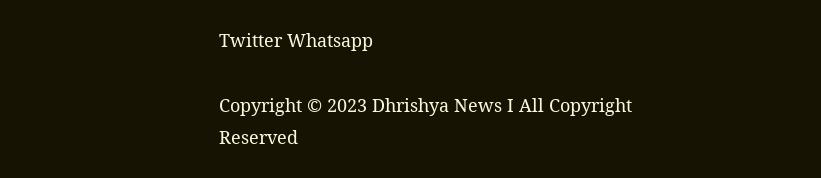Twitter Whatsapp

Copyright © 2023 Dhrishya News I All Copyright Reserved